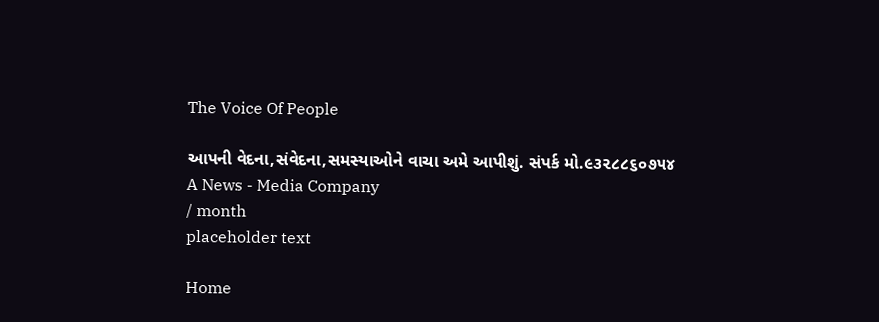The Voice Of People

આપની વેદના,સંવેદના,સમસ્યાઓને વાચા અમે આપીશું. સંપર્ક મો.૯૩૨૮૮૬૦૭૫૪
A News - Media Company
/ month
placeholder text

Home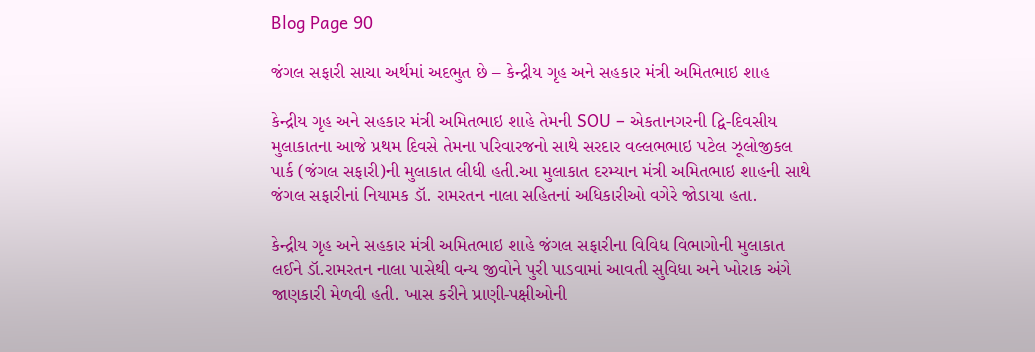Blog Page 90

જંગલ સફારી સાચા અર્થમાં અદભુત છે – કેન્દ્રીય ગૃહ અને સહકાર મંત્રી અમિતભાઇ શાહ

કેન્દ્રીય ગૃહ અને સહકાર મંત્રી અમિતભાઇ શાહે તેમની SOU – એકતાનગરની દ્વિ-દિવસીય મુલાકાતના આજે પ્રથમ દિવસે તેમના પરિવારજનો સાથે સરદાર વલ્લભભાઇ પટેલ ઝૂલોજીકલ પાર્ક (જંગલ સફારી)ની મુલાકાત લીધી હતી.આ મુલાકાત દરમ્યાન મંત્રી અમિતભાઇ શાહની સાથે જંગલ સફારીનાં નિયામક ડૉ. રામરતન નાલા સહિતનાં અધિકારીઓ વગેરે જોડાયા હતા.

કેન્દ્રીય ગૃહ અને સહકાર મંત્રી અમિતભાઇ શાહે જંગલ સફારીના વિવિધ વિભાગોની મુલાકાત લઈને ડૉ.રામરતન નાલા પાસેથી વન્ય જીવોને પુરી પાડવામાં આવતી સુવિધા અને ખોરાક અંગે જાણકારી મેળવી હતી. ખાસ કરીને પ્રાણી-પક્ષીઓની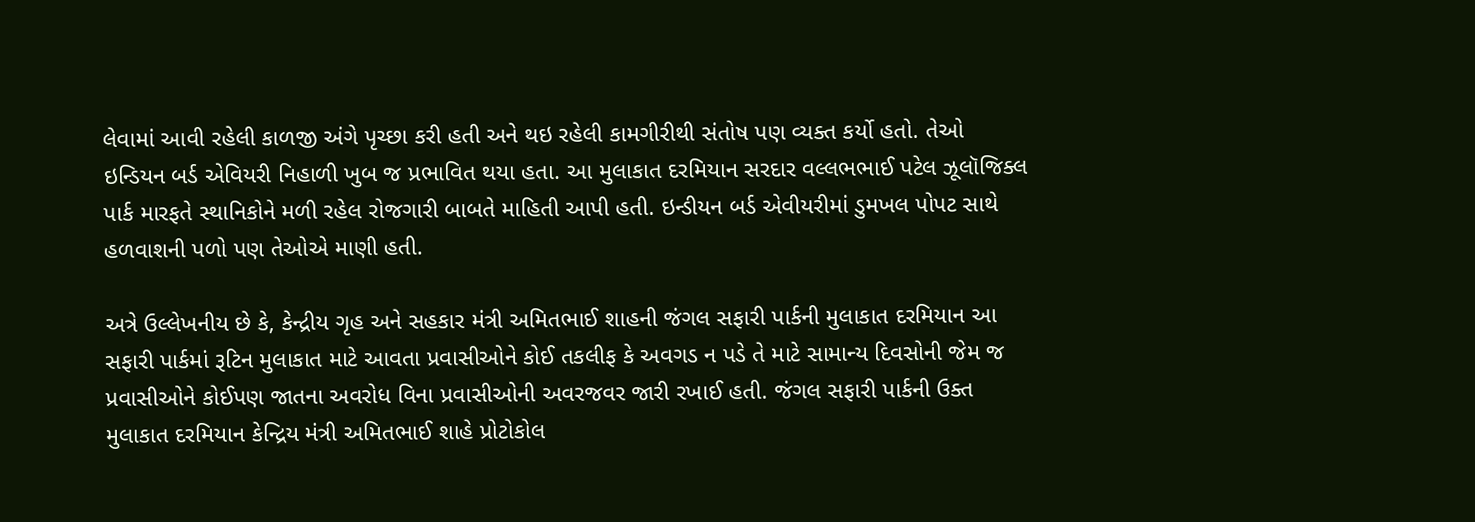લેવામાં આવી રહેલી કાળજી અંગે પૃચ્છા કરી હતી અને થઇ રહેલી કામગીરીથી સંતોષ પણ વ્યક્ત કર્યો હતો. તેઓ ઇન્ડિયન બર્ડ એવિયરી નિહાળી ખુબ જ પ્રભાવિત થયા હતા. આ મુલાકાત દરમિયાન સરદાર વલ્લભભાઈ પટેલ ઝૂલૉજિક્લ પાર્ક મારફતે સ્થાનિકોને મળી રહેલ રોજગારી બાબતે માહિતી આપી હતી. ઇન્ડીયન બર્ડ એવીયરીમાં ડુમખલ પોપટ સાથે હળવાશની પળો પણ તેઓએ માણી હતી.

અત્રે ઉલ્લેખનીય છે કે, કેન્દ્રીય ગૃહ અને સહકાર મંત્રી અમિતભાઈ શાહની જંગલ સફારી પાર્કની મુલાકાત દરમિયાન આ સફારી પાર્કમાં રૂટિન મુલાકાત માટે આવતા પ્રવાસીઓને કોઈ તકલીફ કે અવગડ ન પડે તે માટે સામાન્ય દિવસોની જેમ જ પ્રવાસીઓને કોઈપણ જાતના અવરોધ વિના પ્રવાસીઓની અવરજવર જારી રખાઈ હતી. જંગલ સફારી પાર્કની ઉક્ત મુલાકાત દરમિયાન કેન્દ્રિય મંત્રી અમિતભાઈ શાહે પ્રોટોકોલ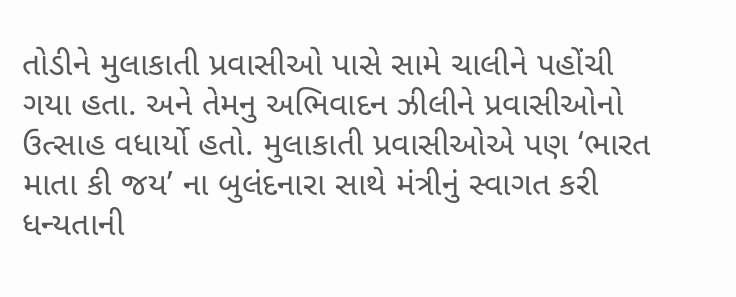તોડીને મુલાકાતી પ્રવાસીઓ પાસે સામે ચાલીને પહોંચી ગયા હતા. અને તેમનુ અભિવાદન ઝીલીને પ્રવાસીઓનો ઉત્સાહ વધાર્યો હતો. મુલાકાતી પ્રવાસીઓએ પણ ‘ભારત માતા કી જય’ ના બુલંદનારા સાથે મંત્રીનું સ્વાગત કરી ધન્યતાની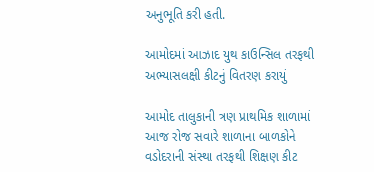અનુભૂતિ કરી હતી.

આમોદમાં આઝાદ યુથ કાઉન્સિલ તરફથી અભ્યાસલક્ષી કીટનું વિતરણ કરાયું

આમોદ તાલુકાની ત્રણ પ્રાથમિક શાળામાં આજ રોજ સવારે શાળાના બાળકોને વડોદરાની સંસ્થા તરફથી શિક્ષણ કીટ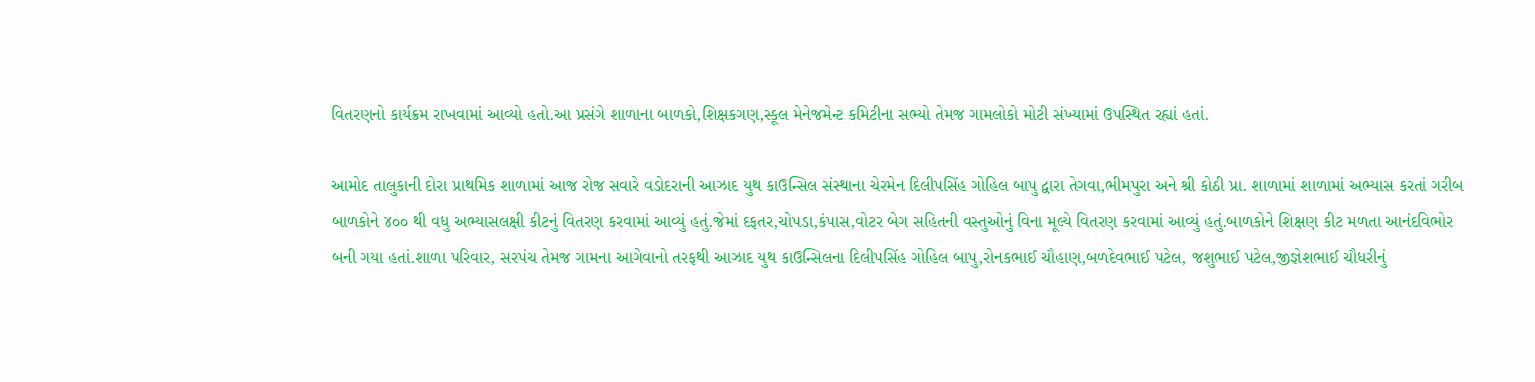વિતરણનો કાર્યક્રમ રાખવામાં આવ્યો હતો.આ પ્રસંગે શાળાના બાળકો,શિક્ષકગણ,સ્કૂલ મેનેજમેન્ટ કમિટીના સભ્યો તેમજ ગામલોકો મોટી સંખ્યામાં ઉપસ્થિત રહ્યાં હતાં.

આમોદ તાલુકાની દોરા પ્રાથમિક શાળામાં આજ રોજ સવારે વડોદરાની આઝાદ યુથ કાઉન્સિલ સંસ્થાના ચેરમેન દિલીપસિંહ ગોહિલ બાપુ દ્વારા તેગવા,ભીમપુરા અને શ્રી કોઠી પ્રા. શાળામાં શાળામાં અભ્યાસ કરતાં ગરીબ બાળકોને ૪૦૦ થી વધુ અભ્યાસલક્ષી કીટનું વિતરણ કરવામાં આવ્યું હતું.જેમાં દફતર,ચોપડા,કંપાસ,વોટર બેગ સહિતની વસ્તુઓનું વિના મૂલ્યે વિતરણ કરવામાં આવ્યું હતું.બાળકોને શિક્ષણ કીટ મળતા આનંદવિભોર બની ગયા હતાં.શાળા પરિવાર, સરપંચ તેમજ ગામના આગેવાનો તરફથી આઝાદ યુથ કાઉન્સિલના દિલીપસિંહ ગોહિલ બાપુ,રોનકભાઈ ચૌહાણ,બળદેવભાઈ પટેલ, જશુભાઈ પટેલ,જીજ્ઞેશભાઈ ચૌધરીનું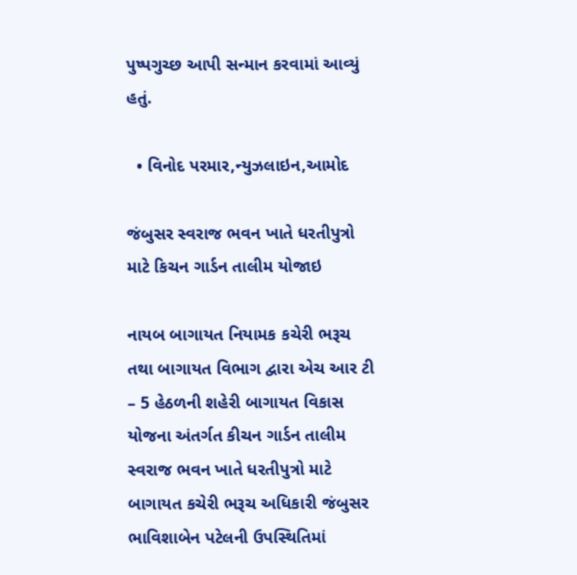પુષ્પગુચ્છ આપી સન્માન કરવામાં આવ્યું હતું.

  • વિનોદ પરમાર,ન્યુઝલાઇન,આમોદ

જંબુસર સ્વરાજ ભવન ખાતે ધરતીપુત્રો માટે કિચન ગાર્ડન તાલીમ યોજાઇ

નાયબ બાગાયત નિયામક કચેરી ભરૂચ તથા બાગાયત વિભાગ દ્વારા એચ આર ટી – 5 હેઠળની શહેરી બાગાયત વિકાસ યોજના અંતર્ગત કીચન ગાર્ડન તાલીમ સ્વરાજ ભવન ખાતે ધરતીપુત્રો માટે બાગાયત કચેરી ભરૂચ અધિકારી જંબુસર  ભાવિશાબેન પટેલની ઉપસ્થિતિમાં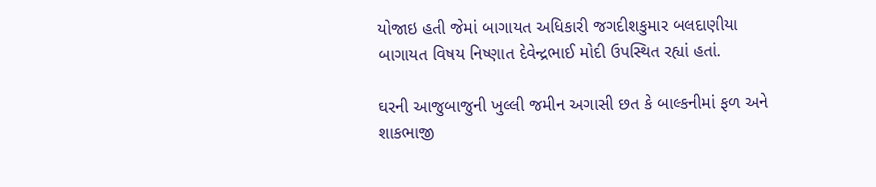યોજાઇ હતી જેમાં બાગાયત અધિકારી જગદીશકુમાર બલદાણીયા  બાગાયત વિષય નિષ્ણાત દેવેન્દ્રભાઈ મોદી ઉપસ્થિત રહ્યાં હતાં.

ઘરની આજુબાજુની ખુલ્લી જમીન અગાસી છત કે બાલ્કનીમાં ફળ અને શાકભાજી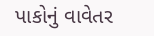પાકોનું વાવેતર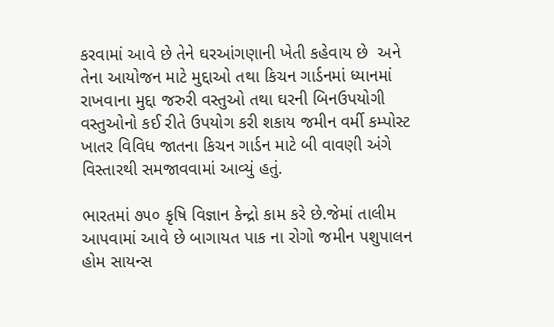કરવામાં આવે છે તેને ઘરઆંગણાની ખેતી કહેવાય છે  અને તેના આયોજન માટે મુદ્દાઓ તથા કિચન ગાર્ડનમાં ધ્યાનમાં રાખવાના મુદ્દા જરુરી વસ્તુઓ તથા ઘરની બિનઉપયોગી વસ્તુઓનો કઈ રીતે ઉપયોગ કરી શકાય જમીન વર્મી કમ્પોસ્ટ ખાતર વિવિધ જાતના કિચન ગાર્ડન માટે બી વાવણી અંગે વિસ્તારથી સમજાવવામાં આવ્યું હતું.

ભારતમાં ૭૫૦ કૃષિ વિજ્ઞાન કેન્દ્રો કામ કરે છે.જેમાં તાલીમ આપવામાં આવે છે બાગાયત પાક ના રોગો જમીન પશુપાલન હોમ સાયન્સ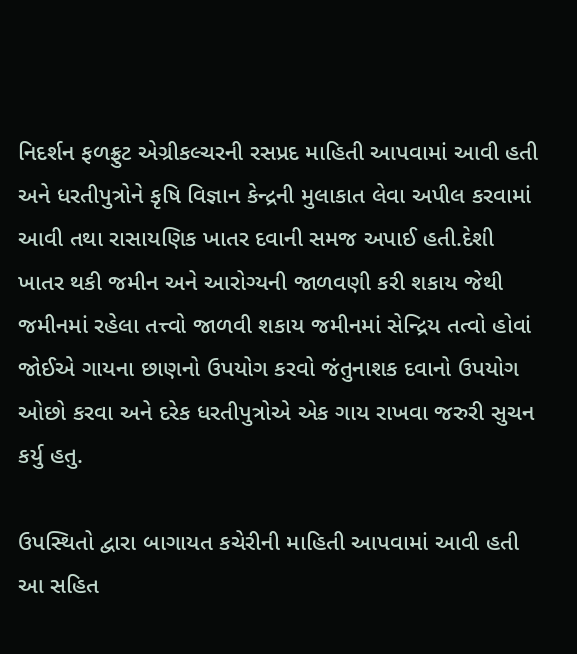નિદર્શન ફળફ્રુટ એગ્રીકલ્ચરની રસપ્રદ માહિતી આપવામાં આવી હતી અને ધરતીપુત્રોને કૃષિ વિજ્ઞાન કેન્દ્રની મુલાકાત લેવા અપીલ કરવામાં આવી તથા રાસાયણિક ખાતર દવાની સમજ અપાઈ હતી.દેશી ખાતર થકી જમીન અને આરોગ્યની જાળવણી કરી શકાય જેથી જમીનમાં રહેલા તત્ત્વો જાળવી શકાય જમીનમાં સેન્દ્રિય તત્વો હોવાં જોઈએ ગાયના છાણનો ઉપયોગ કરવો જંતુનાશક દવાનો ઉપયોગ ઓછો કરવા અને દરેક ધરતીપુત્રોએ એક ગાય રાખવા જરુરી સુચન કર્યુ હતુ.

ઉપસ્થિતો દ્વારા બાગાયત કચેરીની માહિતી આપવામાં આવી હતી આ સહિત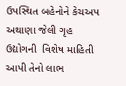ઉપસ્થિત બહેનોને કેચઅપ અથાણા જેલી ગૃહ ઉદ્યોગની  વિશેષ માહિતી આપી તેનો લાભ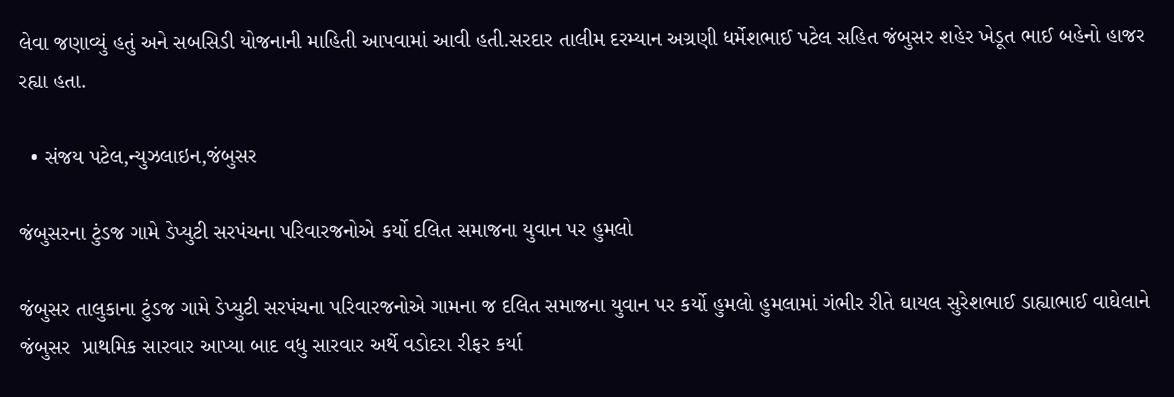લેવા જણાવ્યું હતું અને સબસિડી યોજનાની માહિતી આપવામાં આવી હતી.સરદાર તાલીમ દરમ્યાન અગ્રણી ધર્મેશભાઈ પટેલ સહિત જંબુસર શહેર ખેડૂત ભાઈ બહેનો હાજર રહ્યા હતા.

  • સંજય પટેલ,ન્યુઝલાઇન,જંબુસર

જંબુસરના ટુંડજ ગામે ડેપ્યુટી સરપંચના પરિવારજનોએ કર્યો દલિત સમાજના યુવાન પર હુમલો

જંબુસર તાલુકાના ટુંડજ ગામે ડેપ્યુટી સરપંચના પરિવારજનોએ ગામના જ દલિત સમાજના યુવાન પર કર્યો હુમલો હુમલામાં ગંભીર રીતે ઘાયલ સુરેશભાઈ ડાહ્યાભાઈ વાઘેલાને  જંબુસર  પ્રાથમિક સારવાર આપ્યા બાદ વધુ સારવાર અર્થે વડોદરા રીફર કર્યા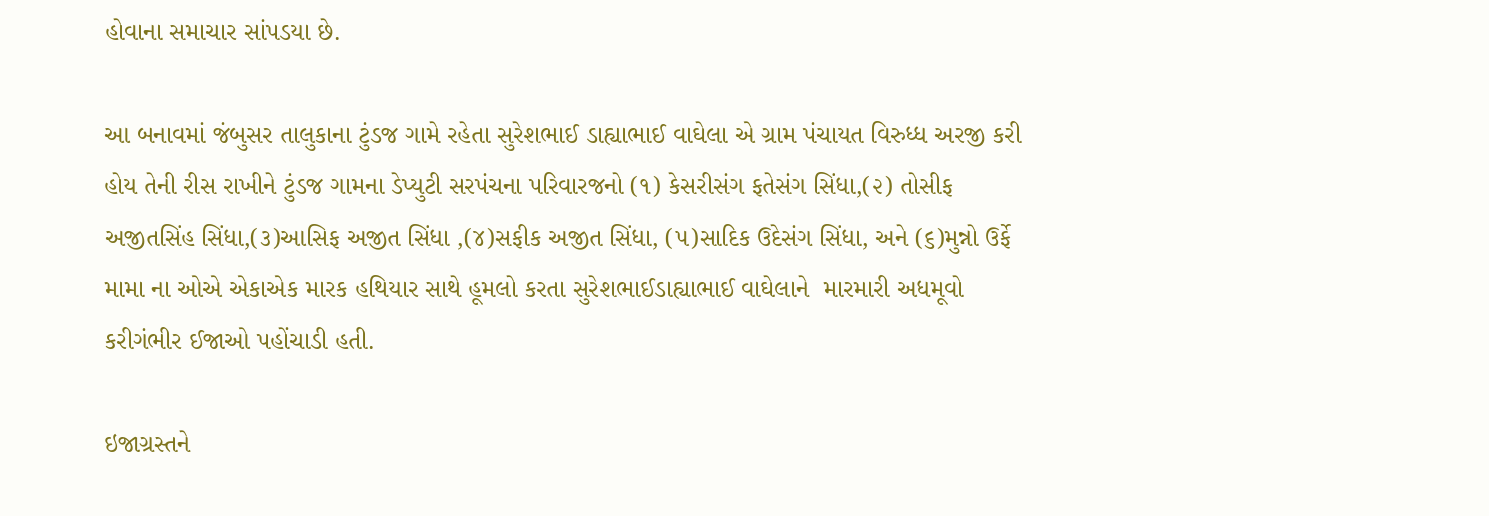હોવાના સમાચાર સાંપડયા છે.

આ બનાવમાં જંબુસર તાલુકાના ટુંડજ ગામે રહેતા સુરેશભાઈ ડાહ્યાભાઈ વાઘેલા એ ગ્રામ પંચાયત વિરુધ્ધ અરજી કરી હોય તેની રીસ રાખીને ટુંડજ ગામના ડેપ્યુટી સરપંચના પરિવારજનો (૧) કેસરીસંગ ફતેસંગ સિંધા,(૨) તોસીફ અજીતસિંહ સિંધા,(૩)આસિફ અજીત સિંધા ,(૪)સફીક અજીત સિંધા, (૫)સાદિક ઉદેસંગ સિંધા, અને (૬)મુન્નો ઉર્ફે મામા ના ઓએ એકાએક મારક હથિયાર સાથે હૂમલો કરતા સુરેશભાઈડાહ્યાભાઈ વાઘેલાને  મારમારી અધમૂવો કરીગંભીર ઈજાઓ પહોંચાડી હતી.

ઇજાગ્રસ્તને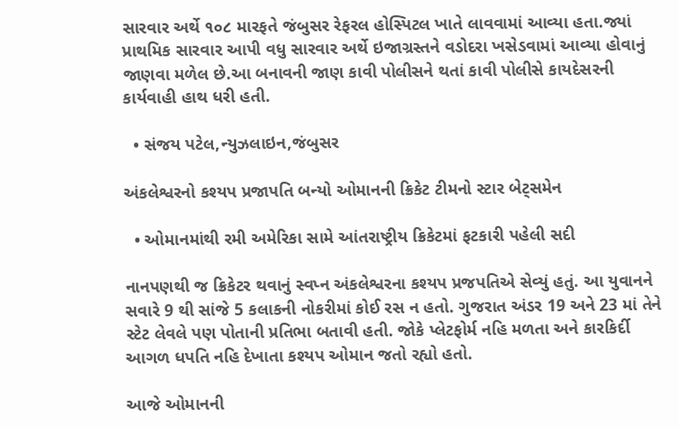સારવાર અર્થે ૧૦૮ મારફતે જંબુસર રેફરલ હોસ્પિટલ ખાતે લાવવામાં આવ્યા હતા.જ્યાં પ્રાથમિક સારવાર આપી વધુ સારવાર અર્થે ઇજાગ્રસ્તને વડોદરા ખસેડવામાં આવ્યા હોવાનું જાણવા મળેલ છે.આ બનાવની જાણ કાવી પોલીસને થતાં કાવી પોલીસે કાયદેસરની કાર્યવાહી હાથ ધરી હતી.

  • સંજય પટેલ,ન્યુઝલાઇન,જંબુસર

અંકલેશ્વરનો કશ્યપ પ્રજાપતિ બન્યો ઓમાનની ક્રિકેટ ટીમનો સ્ટાર બેટ્સમેન

  • ઓમાનમાંથી રમી અમેરિકા સામે આંતરાષ્ટ્રીય ક્રિકેટમાં ફટકારી પહેલી સદી

નાનપણથી જ ક્રિકેટર થવાનું સ્વપ્ન અંકલેશ્વરના કશ્યપ પ્રજપતિએ સેવ્યું હતું. આ યુવાનને સવારે 9 થી સાંજે 5 કલાકની નોકરીમાં કોઈ રસ ન હતો. ગુજરાત અંડર 19 અને 23 માં તેને સ્ટેટ લેવલે પણ પોતાની પ્રતિભા બતાવી હતી. જોકે પ્લેટફોર્મ નહિ મળતા અને કારકિર્દી આગળ ધપતિ નહિ દેખાતા કશ્યપ ઓમાન જતો રહ્યો હતો.

આજે ઓમાનની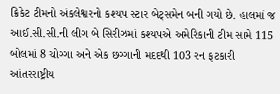ક્રિકેટ ટીમનો અંકલેશ્વરનો કશ્યપ સ્ટાર બેટ્સમેન બની ગયો છે. હાલમાં જ આઈ.સી.સી.ની લીગ બે સિરીઝમાં કશ્યપએ અમેરિકાની ટીમ સામે 115 બોલમાં 8 ચોગ્ગા અને એક છગ્ગાની મદદથી 103 રન ફટકારી આંતરરાષ્ટ્રીય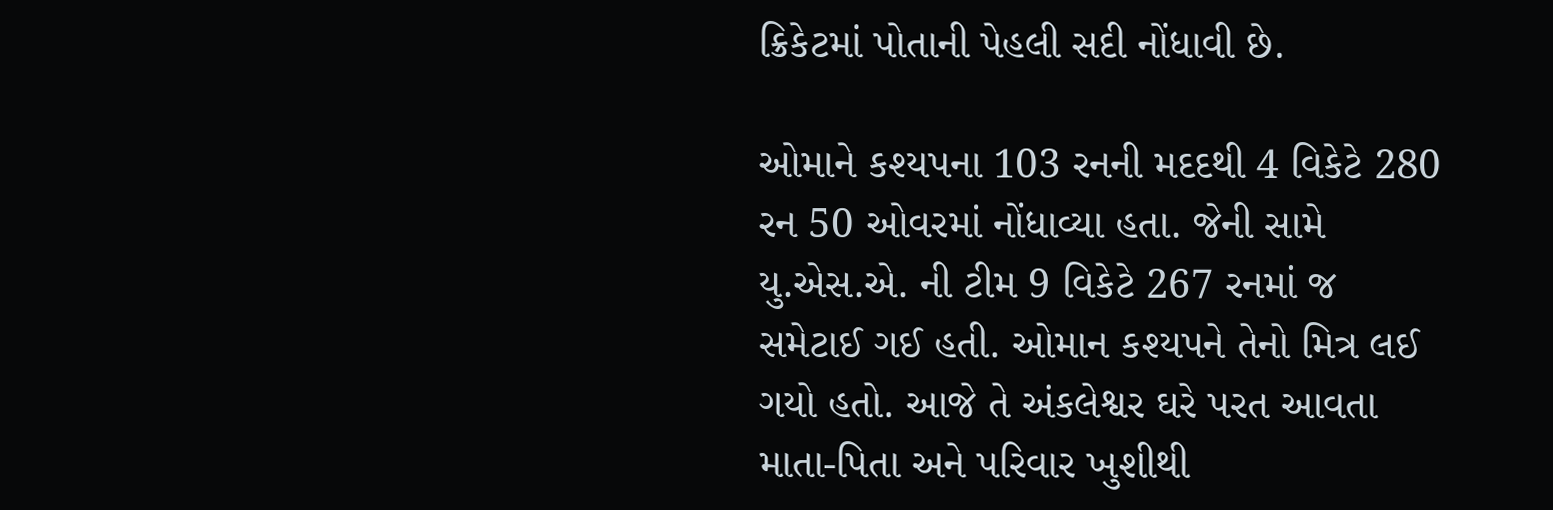ક્રિકેટમાં પોતાની પેહલી સદી નોંધાવી છે.

ઓમાને કશ્યપના 103 રનની મદદથી 4 વિકેટે 280 રન 50 ઓવરમાં નોંધાવ્યા હતા. જેની સામે યુ.એસ.એ. ની ટીમ 9 વિકેટે 267 રનમાં જ સમેટાઈ ગઈ હતી. ઓમાન કશ્યપને તેનો મિત્ર લઈ ગયો હતો. આજે તે અંકલેશ્વર ઘરે પરત આવતા માતા-પિતા અને પરિવાર ખુશીથી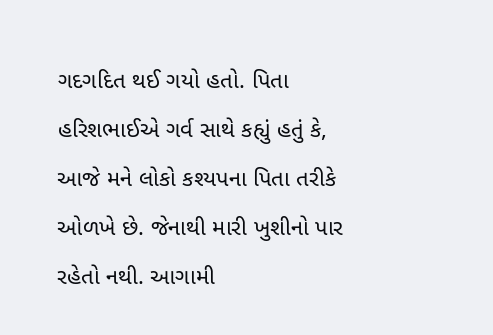ગદગદિત થઈ ગયો હતો. પિતા હરિશભાઈએ ગર્વ સાથે કહ્યું હતું કે, આજે મને લોકો કશ્યપના પિતા તરીકે ઓળખે છે. જેનાથી મારી ખુશીનો પાર રહેતો નથી. આગામી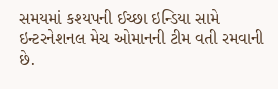સમયમાં કશ્યપની ઈચ્છા ઇન્ડિયા સામે ઇન્ટરનેશનલ મેચ ઓમાનની ટીમ વતી રમવાની છે.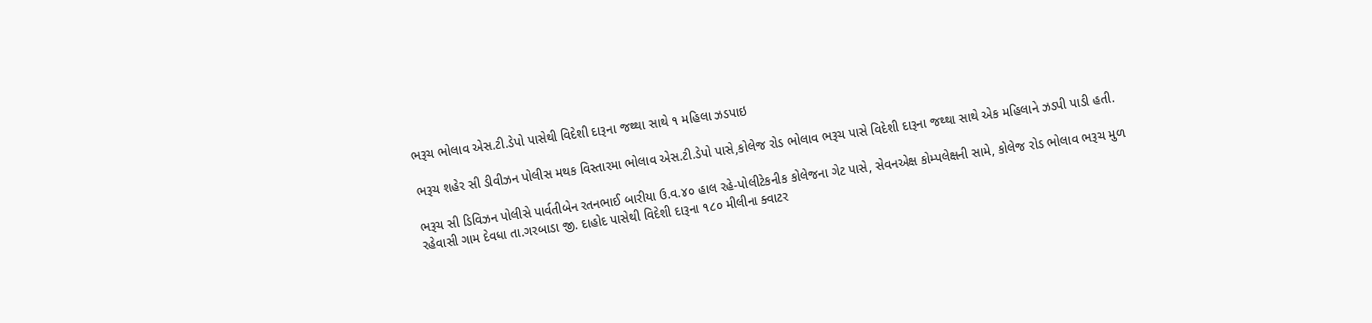ભરૂચ ભોલાવ એસ.ટી.ડેપો પાસેથી વિદેશી દારૂના જથ્થા સાથે ૧ મહિલા ઝડપાઇ

ભરૂચ શહેર સી ડીવીઝન પોલીસ મથક વિસ્તારમા ભોલાવ એસ.ટી.ડેપો પાસે,કોલેજ રોડ ભોલાવ ભરૂચ પાસે વિદેશી દારૂના જથ્થા સાથે એક મહિલાને ઝડપી પાડી હતી.

ભરૂચ સી ડિવિઝન પોલીસે પાર્વતીબેન રતનભાઈ બારીયા ઉ.વ.૪૦ હાલ રહે-પોલીટેકનીક કોલેજના ગેટ પાસે, સેવનએક્ષ કોમ્પલેક્ષની સામે, કોલેજ રોડ ભોલાવ ભરૂચ મુળ રહેવાસી ગામ દેવધા તા.ગરબાડા જી. દાહોદ પાસેથી વિદેશી દારૂના ૧૮૦ મીલીના ક્વાટર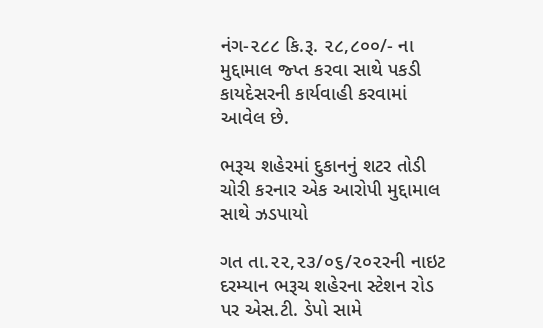નંગ-૨૮૮ કિ.રૂ. ૨૮,૮૦૦/- ના મુદ્દામાલ જ્પ્ત કરવા સાથે પકડી કાયદેસરની કાર્યવાહી કરવામાં આવેલ છે.

ભરૂચ શહેરમાં દુકાનનું શટર તોડી ચોરી કરનાર એક આરોપી મુદ્દામાલ સાથે ઝડપાયો

ગત તા.૨૨,૨૩/૦૬/૨૦૨રની નાઇટ દરમ્યાન ભરૂચ શહેરના સ્ટેશન રોડ પર એસ.ટી. ડેપો સામે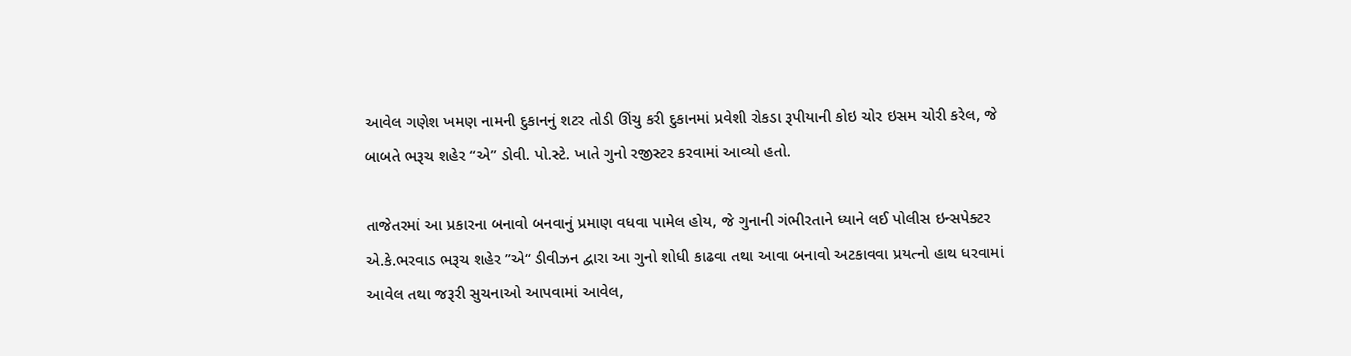આવેલ ગણેશ ખમણ નામની દુકાનનું શટર તોડી ઊંચુ કરી દુકાનમાં પ્રવેશી રોકડા રૂપીયાની કોઇ ચોર ઇસમ ચોરી કરેલ, જે બાબતે ભરૂચ શહેર “એ” ડોવી. પો.સ્ટે. ખાતે ગુનો રજીસ્ટર કરવામાં આવ્યો હતો.

તાજેતરમાં આ પ્રકારના બનાવો બનવાનું પ્રમાણ વધવા પામેલ હોય, જે ગુનાની ગંભીરતાને ધ્યાને લઈ પોલીસ ઇન્સપેક્ટર એ.કે.ભરવાડ ભરૂચ શહેર ”એ“ ડીવીઝન દ્વારા આ ગુનો શોધી કાઢવા તથા આવા બનાવો અટકાવવા પ્રયત્નો હાથ ધરવામાં આવેલ તથા જરૂરી સુચનાઓ આપવામાં આવેલ,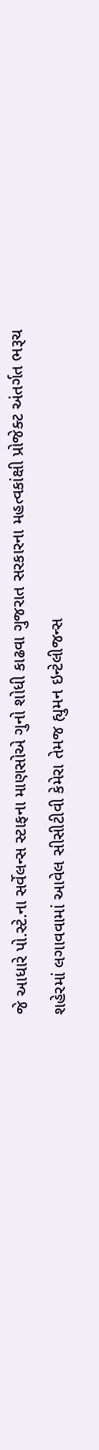જે આધારે પો.સ્ટે.ના સર્વેલન્સ સ્ટાફના માણસોએ ગુનો શોધી કાઢવા ગુજરાત સરકારના મહત્વકાંક્ષી પ્રોજેક્ટ અંતર્ગત ભરૂચ શહેરમાં લગાવવામાં આવેલ સીસીટીવી કેમેરા તેમજ હ્યુમન ઇન્ટેલીજન્સ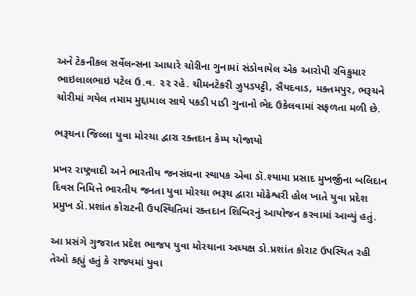અને ટેકનીકલ સર્વેલન્સના આધારે ચોરીના ગુનામાં સંડોવાયેલ એક આરોપી રવિકુમાર ભાઇલાલભાઇ પટેલ ઉ.વ. ૨૨ રહે. ચીમનટેકરી ઝુપડપટ્ટી, સૈયદવાડ, મક્તમપુર, ભરૂચને ચોરીમાં ગયેલ તમામ મુદ્દામાલ સાથે પકડી પાડી ગુનાનો ભેદ ઉકેલવામાં સફળતા મળી છે.

ભરૂચના જિલ્લા યુવા મોરચા દ્વારા રક્તદાન કેમ્પ યોજાયો

પ્રખર રાષ્ટ્રવાદી અને ભારતીય જનસંઘના સ્થાપક એવા ડૉ.શ્યામા પ્રસાદ મુખર્જીના બલિદાન દિવસ નિમિત્તે ભારતીય જનતા યુવા મોરચા ભરૂચ દ્વારા મોઢેશ્વરી હોલ ખાતે યુવા પ્રદેશ પ્રમુખ ડૉ.પ્રશાંત કોરાટની ઉપસ્થિતિમાં રક્તદાન શિબિરનું આયોજન કરવામાં આવ્યું હતું.

આ પ્રસંગે ગુજરાત પ્રદેશ ભાજપ યુવા મોરચાના અધ્યક્ષ ડો.પ્રશાંત કોરાટ ઉપસ્થિત રહી તેઓ કહ્યું હતું કે રાજ્યમાં યુવા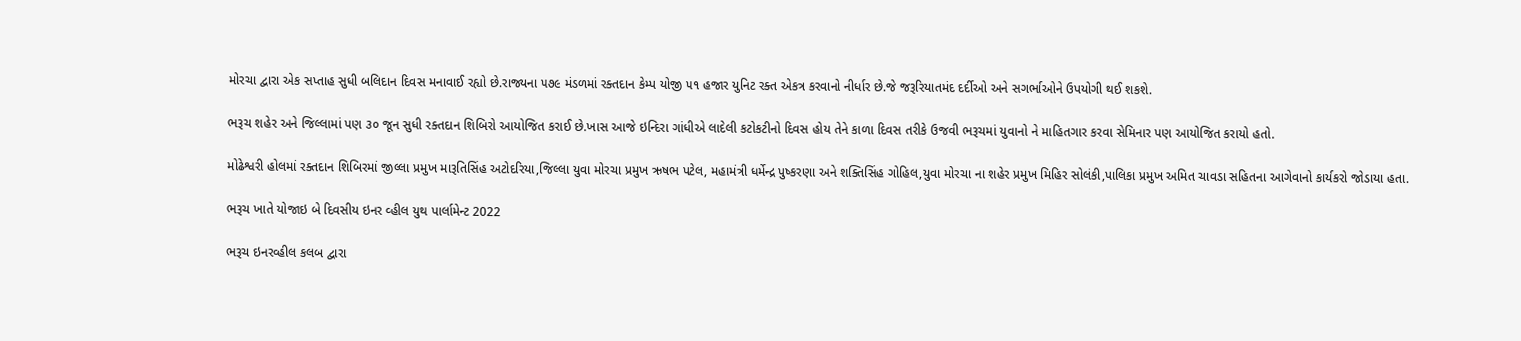મોરચા દ્વારા એક સપ્તાહ સુધી બલિદાન દિવસ મનાવાઈ રહ્યો છે.રાજ્યના ૫૭૯ મંડળમાં રક્તદાન કેમ્પ યોજી ૫૧ હજાર યુનિટ રક્ત એકત્ર કરવાનો નીર્ધાર છે.જે જરૂરિયાતમંદ દર્દીઓ અને સગર્ભાઓને ઉપયોગી થઈ શકશે.

ભરૂચ શહેર અને જિલ્લામાં પણ ૩૦ જૂન સુધી રક્તદાન શિબિરો આયોજિત કરાઈ છે.ખાસ આજે ઇન્દિરા ગાંધીએ લાદેલી કટોકટીનો દિવસ હોય તેને કાળા દિવસ તરીકે ઉજવી ભરૂચમાં યુવાનો ને માહિતગાર કરવા સેમિનાર પણ આયોજિત કરાયો હતો.

મોઢેશ્વરી હોલમાં રક્તદાન શિબિરમાં જીલ્લા પ્રમુખ મારૂતિસિંહ અટોદરિયા,જિલ્લા યુવા મોરચા પ્રમુખ ઋષભ પટેલ, મહામંત્રી ધર્મેન્દ્ર પુષ્કરણા અને શક્તિસિંહ ગોહિલ,યુવા મોરચા ના શહેર પ્રમુખ મિહિર સોલંકી,પાલિકા પ્રમુખ અમિત ચાવડા સહિતના આગેવાનો કાર્યકરો જોડાયા હતા.

ભરૂચ ખાતે યોજાઇ બે દિવસીય ઇનર વ્હીલ યુથ પાર્લામેન્ટ 2022

ભરૂચ ઇનરવ્હીલ કલબ દ્વારા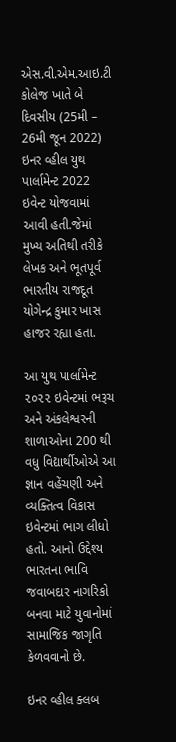એસ.વી.એમ.આઇ.ટી કોલેજ ખાતે બે દિવસીય (25મી – 26મી જૂન 2022) ઇનર વ્હીલ યુથ પાર્લામેન્ટ 2022 ઇવેન્ટ યોજવામાં આવી હતી.જેમાં મુખ્ય અતિથી તરીકે લેખક અને ભૂતપૂર્વ ભારતીય રાજદૂત યોગેન્દ્ર કુમાર ખાસ હાજર રહ્યા હતા.

આ યુથ પાર્લામેન્ટ ૨૦૨૨ ઇવેન્ટમાં ભરૂચ અને અંકલેશ્વરની શાળાઓના 200 થી વધુ વિદ્યાર્થીઓએ આ જ્ઞાન વહેંચણી અને વ્યક્તિત્વ વિકાસ ઇવેન્ટમાં ભાગ લીધો હતો. આનો ઉદ્દેશ્ય ભારતના ભાવિ જવાબદાર નાગરિકો બનવા માટે યુવાનોમાં સામાજિક જાગૃતિ કેળવવાનો છે.

ઇનર વ્હીલ ક્લબ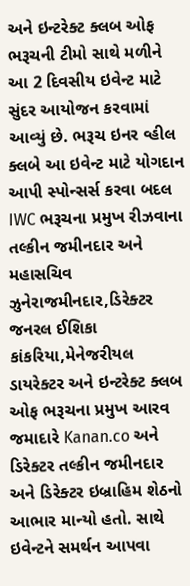અને ઇન્ટરેક્ટ ક્લબ ઓફ ભરૂચની ટીમો સાથે મળીને આ 2 દિવસીય ઇવેન્ટ માટે સુંદર આયોજન કરવામાં આવ્યું છે. ભરૂચ ઇનર વ્હીલ ક્લબે આ ઇવેન્ટ માટે યોગદાન આપી સ્પોન્સર્સ કરવા બદલ IWC ભરૂચના પ્રમુખ રીઝવાના તલ્કીન જમીનદાર અને મહાસચિવ ઝુનેરાજમીનદાર,ડિરેક્ટર જનરલ ઈશિકા કાંકરિયા,મેનેજરીયલ ડાયરેક્ટર અને ઇન્ટરેક્ટ ક્લબ ઓફ ભરૂચના પ્રમુખ આરવ જમાદારે Kanan.co અને ડિરેક્ટર તલ્કીન જમીનદાર અને ડિરેક્ટર ઇબ્રાહિમ શેઠનો આભાર માન્યો હતો. સાથે ઇવેન્ટને સમર્થન આપવા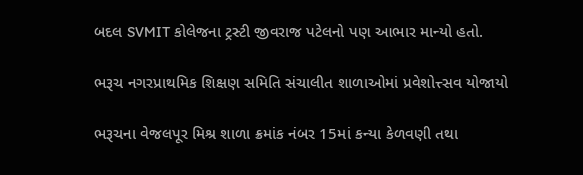બદલ SVMIT કોલેજના ટ્રસ્ટી જીવરાજ પટેલનો પણ આભાર માન્યો હતો.

ભરૂચ નગરપ્રાથમિક શિક્ષણ સમિતિ સંચાલીત શાળાઓમાં પ્રવેશોત્ત્સવ યોજાયો

ભરૂચના વેજલપૂર મિશ્ર શાળા ક્રમાંક નંબર 15માં કન્યા કેળવણી તથા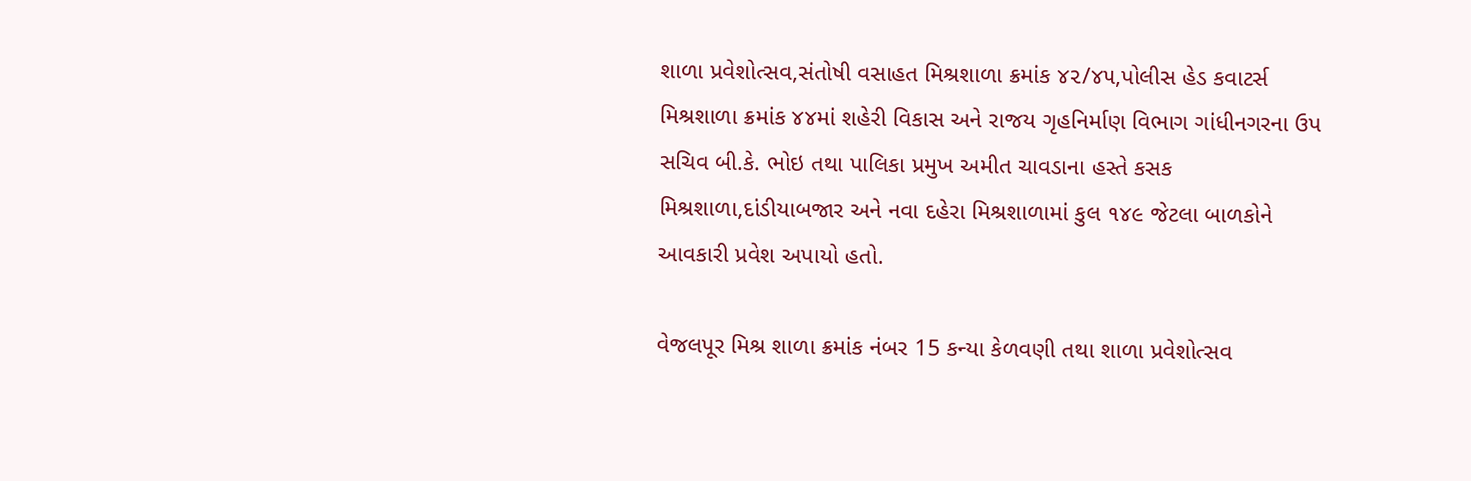શાળા પ્રવેશોત્સવ,સંતોષી વસાહત મિશ્રશાળા ક્રમાંક ૪૨/૪૫,પોલીસ હેડ કવાટર્સ મિશ્રશાળા ક્રમાંક ૪૪માં શહેરી વિકાસ અને રાજય ગૃહનિર્માણ વિભાગ ગાંધીનગરના ઉપ સચિવ બી.કે. ભોઇ તથા પાલિકા પ્રમુખ અમીત ચાવડાના હસ્તે કસક મિશ્રશાળા,દાંડીયાબજાર અને નવા દહેરા મિશ્રશાળામાં કુલ ૧૪૯ જેટલા બાળકોને આવકારી પ્રવેશ અપાયો હતો.

વેજલપૂર મિશ્ર શાળા ક્રમાંક નંબર 15 કન્યા કેળવણી તથા શાળા પ્રવેશોત્સવ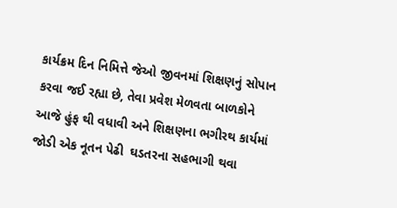કાર્યક્રમ દિન નિમિત્તે જેઓ જીવનમાં શિક્ષણનું સોપાન કરવા જઈ રહ્યા છે, તેવા પ્રવેશ મેળવતા બાળકોને આજે હુંફ થી વધાવી અને શિક્ષણના ભગીરથ કાર્યમાં જોડી એક નૂતન પેઢી  ઘડતરના સહભાગી થવા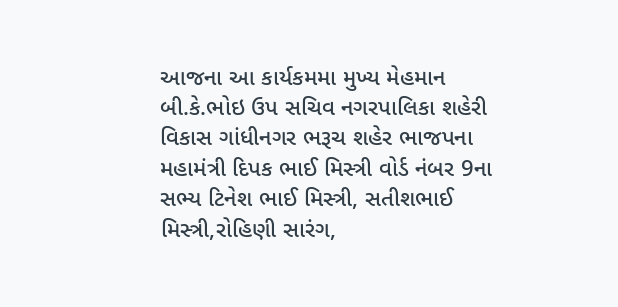આજના આ કાર્યકમમા મુખ્ય મેહમાન બી.કે.ભોઇ ઉપ સચિવ નગરપાલિકા શહેરી વિકાસ ગાંધીનગર ભરૂચ શહેર ભાજપના મહામંત્રી દિપક ભાઈ મિસ્ત્રી વોર્ડ નંબર 9ના સભ્ય ટિનેશ ભાઈ મિસ્ત્રી, સતીશભાઈ મિસ્ત્રી,રોહિણી સારંગ,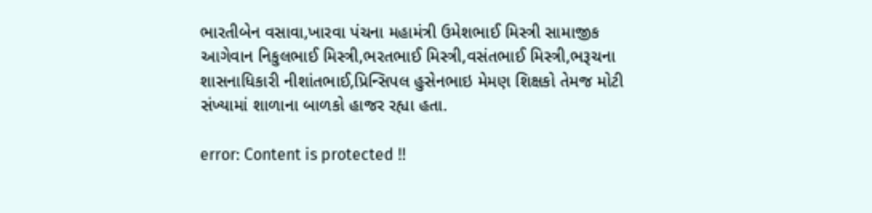ભારતીબેન વસાવા,ખારવા પંચના મહામંત્રી ઉમેશભાઈ મિસ્ત્રી સામાજીક આગેવાન નિકુલભાઈ મિસ્ત્રી,ભરતભાઈ મિસ્ત્રી,વસંતભાઈ મિસ્ત્રી,ભરૂચના શાસનાધિકારી નીશાંતભાઈ,પ્રિન્સિપલ હુસેનભાઇ મેમણ શિક્ષકો તેમજ મોટી સંખ્યામાં શાળાના બાળકો હાજર રહ્યા હતા.

error: Content is protected !!